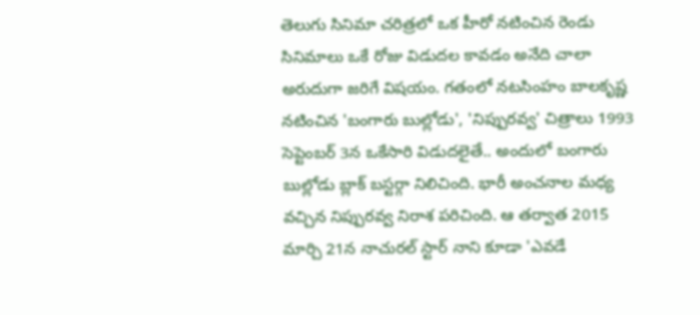తెలుగు సినిమా చరిత్రలో ఒక హీరో నటించిన రెండు సినిమాలు ఒకే రోజు విడుదల కావడం అనేది చాలా అరుదుగా జరిగే విషయం. గతంలో నటసింహం బాలకృష్ణ నటించిన 'బంగారు బుల్లోడు', 'నిప్పురవ్వ' చిత్రాలు 1993 సెప్టెంబర్ 3న ఒకేసారి విడుదలైతే.. అందులో బంగారు బుల్లోడు బ్లాక్ బస్టర్గా నిలిచింది. భారీ అంచనాల మధ్య వచ్చిన నిప్పురవ్వ నిరాశ పరిచింది. ఆ తర్వాత 2015 మార్చి 21న నాచురల్ స్టార్ నాని కూడా 'ఎవడే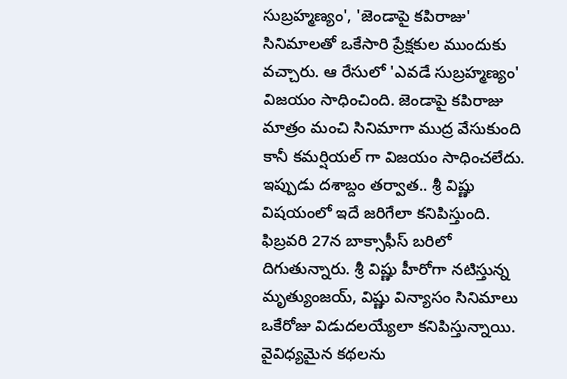సుబ్రహ్మణ్యం', 'జెండాపై కపిరాజు' సినిమాలతో ఒకేసారి ప్రేక్షకుల ముందుకు వచ్చారు. ఆ రేసులో 'ఎవడే సుబ్రహ్మణ్యం' విజయం సాధించింది. జెండాపై కపిరాజు మాత్రం మంచి సినిమాగా ముద్ర వేసుకుంది కానీ కమర్షియల్ గా విజయం సాధించలేదు. ఇప్పుడు దశాబ్దం తర్వాత.. శ్రీ విష్ణు విషయంలో ఇదే జరిగేలా కనిపిస్తుంది. ఫిబ్రవరి 27న బాక్సాఫీస్ బరిలో దిగుతున్నారు. శ్రీ విష్ణు హీరోగా నటిస్తున్న మృత్యుంజయ్, విష్ణు విన్యాసం సినిమాలు ఒకేరోజు విడుదలయ్యేలా కనిపిస్తున్నాయి.
వైవిధ్యమైన కథలను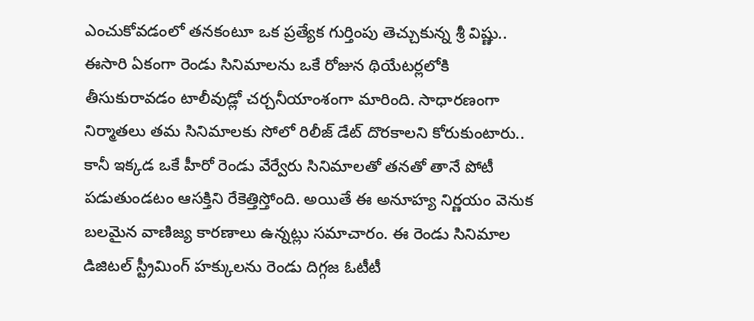ఎంచుకోవడంలో తనకంటూ ఒక ప్రత్యేక గుర్తింపు తెచ్చుకున్న శ్రీ విష్ణు.. ఈసారి ఏకంగా రెండు సినిమాలను ఒకే రోజున థియేటర్లలోకి తీసుకురావడం టాలీవుడ్లో చర్చనీయాంశంగా మారింది. సాధారణంగా నిర్మాతలు తమ సినిమాలకు సోలో రిలీజ్ డేట్ దొరకాలని కోరుకుంటారు.. కానీ ఇక్కడ ఒకే హీరో రెండు వేర్వేరు సినిమాలతో తనతో తానే పోటీ పడుతుండటం ఆసక్తిని రేకెత్తిస్తోంది. అయితే ఈ అనూహ్య నిర్ణయం వెనుక బలమైన వాణిజ్య కారణాలు ఉన్నట్లు సమాచారం. ఈ రెండు సినిమాల డిజిటల్ స్ట్రీమింగ్ హక్కులను రెండు దిగ్గజ ఓటీటీ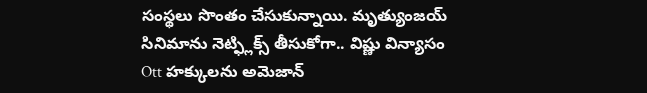సంస్థలు సొంతం చేసుకున్నాయి. మృత్యుంజయ్ సినిమాను నెట్ఫ్లిక్స్ తీసుకోగా.. విష్ణు విన్యాసం Ott హక్కులను అమెజాన్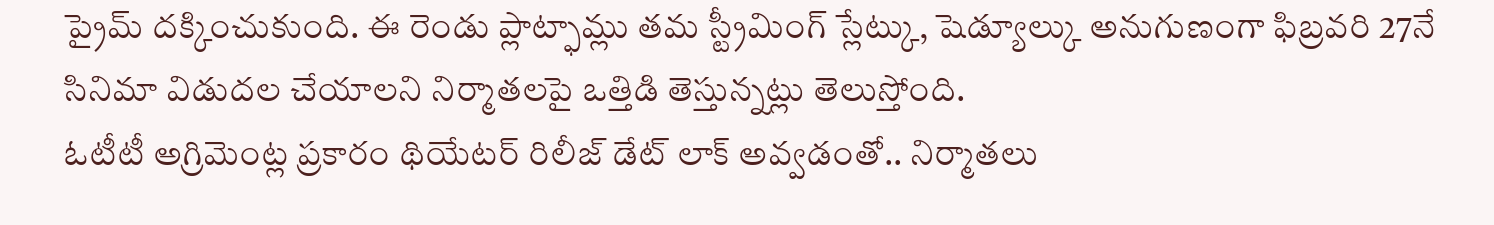ప్రైమ్ దక్కించుకుంది. ఈ రెండు ప్లాట్ఫామ్లు తమ స్ట్రీమింగ్ స్లేట్కు, షెడ్యూల్కు అనుగుణంగా ఫిబ్రవరి 27నే సినిమా విడుదల చేయాలని నిర్మాతలపై ఒత్తిడి తెస్తున్నట్లు తెలుస్తోంది.
ఓటీటీ అగ్రిమెంట్ల ప్రకారం థియేటర్ రిలీజ్ డేట్ లాక్ అవ్వడంతో.. నిర్మాతలు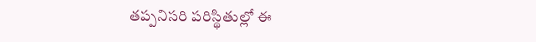తప్పనిసరి పరిస్థితుల్లో ఈ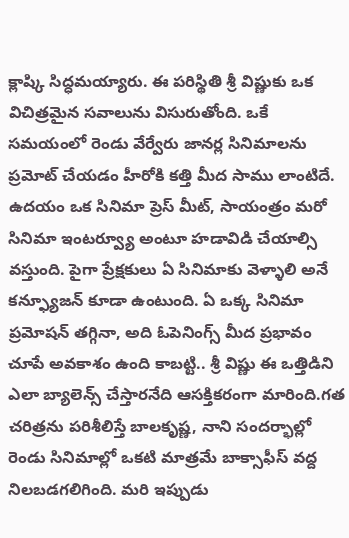క్లాష్కి సిద్ధమయ్యారు. ఈ పరిస్థితి శ్రీ విష్ణుకు ఒక విచిత్రమైన సవాలును విసురుతోంది. ఒకే సమయంలో రెండు వేర్వేరు జానర్ల సినిమాలను ప్రమోట్ చేయడం హీరోకి కత్తి మీద సాము లాంటిదే. ఉదయం ఒక సినిమా ప్రెస్ మీట్, సాయంత్రం మరో సినిమా ఇంటర్వ్యూ అంటూ హడావిడి చేయాల్సి వస్తుంది. పైగా ప్రేక్షకులు ఏ సినిమాకు వెళ్ళాలి అనే కన్ఫ్యూజన్ కూడా ఉంటుంది. ఏ ఒక్క సినిమా ప్రమోషన్ తగ్గినా, అది ఓపెనింగ్స్ మీద ప్రభావం చూపే అవకాశం ఉంది కాబట్టి.. శ్రీ విష్ణు ఈ ఒత్తిడిని ఎలా బ్యాలెన్స్ చేస్తారనేది ఆసక్తికరంగా మారింది.గత చరిత్రను పరిశీలిస్తే బాలకృష్ణ, నాని సందర్భాల్లో రెండు సినిమాల్లో ఒకటి మాత్రమే బాక్సాఫీస్ వద్ద నిలబడగలిగింది. మరి ఇప్పుడు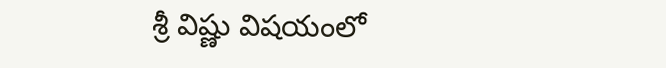శ్రీ విష్ణు విషయంలో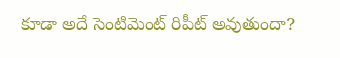కూడా అదే సెంటిమెంట్ రిపీట్ అవుతుందా?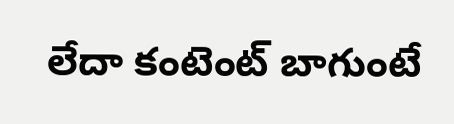లేదా కంటెంట్ బాగుంటే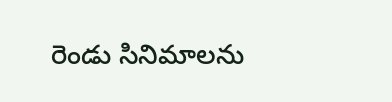రెండు సినిమాలను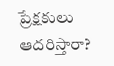ప్రేక్షకులు ఆదరిస్తారా?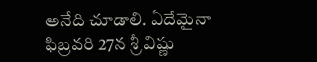అనేది చూడాలి. ఏదేమైనా ఫిబ్రవరి 27న శ్రీ విష్ణు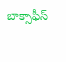బాక్సాఫీస్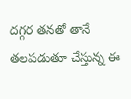దగ్గర తనతో తానే తలపడుతూ చేస్తున్న ఈ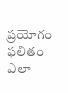ప్రయోగం ఫలితం ఎలా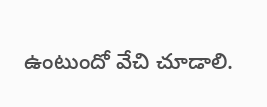ఉంటుందో వేచి చూడాలి.